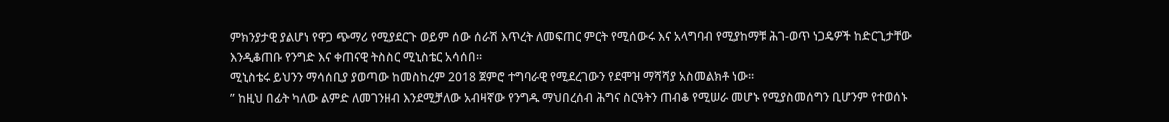ምክንያታዊ ያልሆነ የዋጋ ጭማሪ የሚያደርጉ ወይም ሰው ሰራሽ እጥረት ለመፍጠር ምርት የሚሰውሩ እና አላግባብ የሚያከማቹ ሕገ-ወጥ ነጋዴዎች ከድርጊታቸው እንዲቆጠቡ የንግድ እና ቀጠናዊ ትስስር ሚኒስቴር አሳሰበ፡፡
ሚኒስቴሩ ይህንን ማሳሰቢያ ያወጣው ከመስከረም 2018 ጀምሮ ተግባራዊ የሚደረገውን የደሞዝ ማሻሻያ አስመልክቶ ነው፡፡
” ከዚህ በፊት ካለው ልምድ ለመገንዘብ እንደሚቻለው አብዛኛው የንግዱ ማህበረሰብ ሕግና ስርዓትን ጠብቆ የሚሠራ መሆኑ የሚያስመሰግን ቢሆንም የተወሰኑ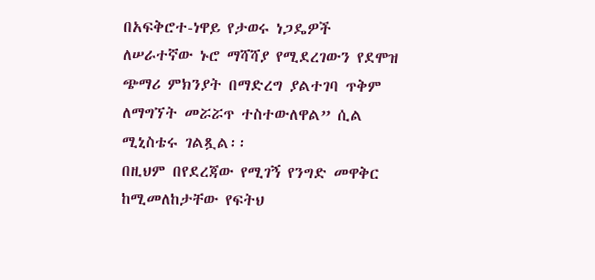በአፍቅሮተ-ነዋይ የታወሩ ነጋዴዎች ለሠራተኛው ኑሮ ማሻሻያ የሚደረገውን የደሞዝ ጭማሪ ምክንያት በማድረግ ያልተገባ ጥቅም ለማግኘት መሯሯጥ ተስተውለዋል” ሲል ሚኒስቴሩ ገልጿል፡፡
በዚህም በየደረጃው የሚገኝ የንግድ መዋቅር ከሚመለከታቸው የፍትህ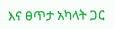እና ፀጥታ አካላት ጋር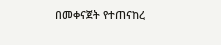በመቀናጀት የተጠናከረ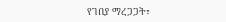የገበያ ማረጋጋት፣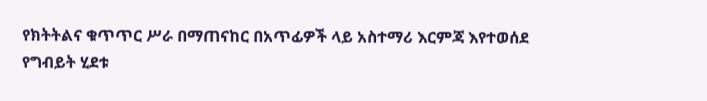የክትትልና ቁጥጥር ሥራ በማጠናከር በአጥፊዎች ላይ አስተማሪ እርምጃ እየተወሰደ የግብይት ሂደቱ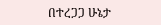በተረጋጋ ሁኔታ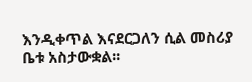እንዲቀጥል እናደርጋለን ሲል መስሪያ ቤቱ አስታውቋል፡፡